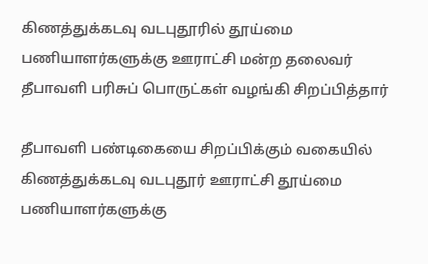கிணத்துக்கடவு வடபுதூரில் தூய்மை பணியாளர்களுக்கு ஊராட்சி மன்ற தலைவர் தீபாவளி பரிசுப் பொருட்கள் வழங்கி சிறப்பித்தார்

தீபாவளி பண்டிகையை சிறப்பிக்கும் வகையில் கிணத்துக்கடவு வடபுதூர் ஊராட்சி தூய்மை பணியாளர்களுக்கு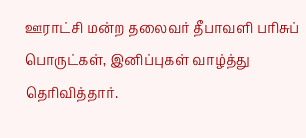ஊராட்சி மன்ற தலைவர் தீபாவளி பரிசுப் பொருட்கள், இனிப்புகள் வாழ்த்து தெரிவித்தார்.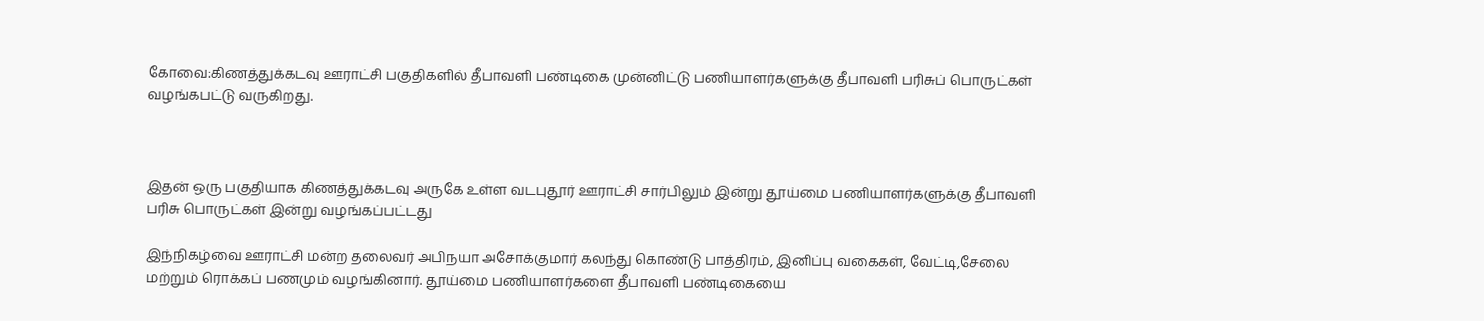கோவை:கிணத்துக்கடவு ஊராட்சி பகுதிகளில் தீபாவளி பண்டிகை முன்னிட்டு பணியாளர்களுக்கு தீபாவளி பரிசுப் பொருட்கள் வழங்கபட்டு வருகிறது.



இதன் ஒரு பகுதியாக கிணத்துக்கடவு அருகே உள்ள வடபுதூர் ஊராட்சி சார்பிலும் இன்று தூய்மை பணியாளர்களுக்கு தீபாவளி பரிசு பொருட்கள் இன்று வழங்கப்பட்டது

இந்நிகழ்வை ஊராட்சி மன்ற தலைவர் அபிநயா அசோக்குமார் கலந்து கொண்டு பாத்திரம், இனிப்பு வகைகள், வேட்டி,சேலை மற்றும் ரொக்கப் பணமும் வழங்கினார். தூய்மை பணியாளர்களை தீபாவளி பண்டிகையை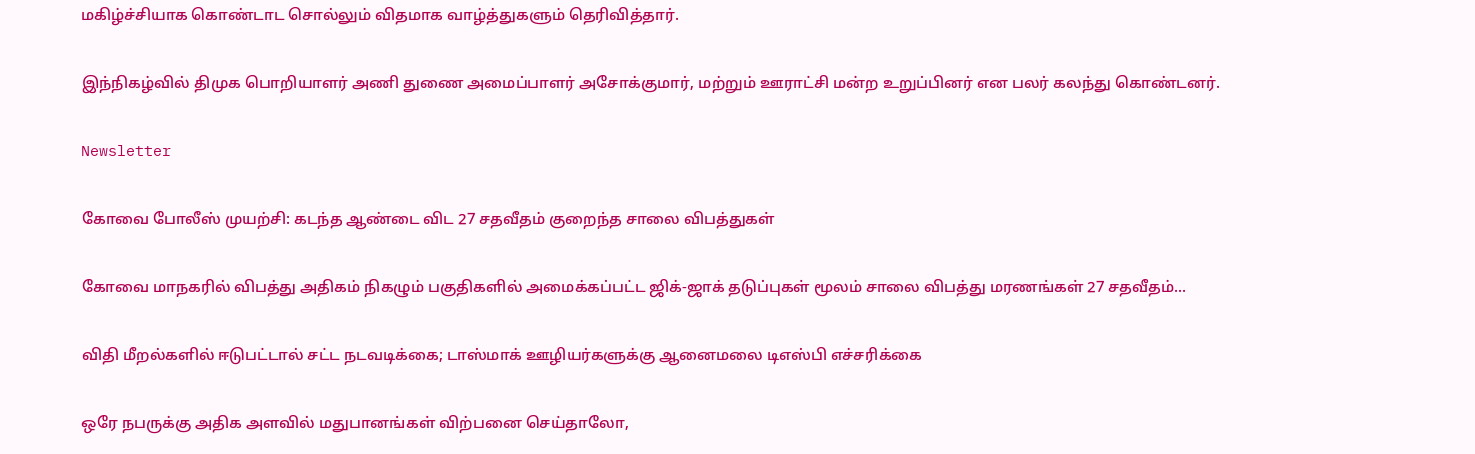மகிழ்ச்சியாக கொண்டாட சொல்லும் விதமாக வாழ்த்துகளும் தெரிவித்தார்.

இந்நிகழ்வில் திமுக பொறியாளர் அணி துணை அமைப்பாளர் அசோக்குமார், மற்றும் ஊராட்சி மன்ற உறுப்பினர் என பலர் கலந்து கொண்டனர்.

Newsletter

கோவை போலீஸ் முயற்சி: கடந்த ஆண்டை விட 27 சதவீதம் குறைந்த சாலை விபத்துகள்

கோவை மாநகரில் விபத்து அதிகம் நிகழும் பகுதிகளில் அமைக்கப்பட்ட ஜிக்-ஜாக் தடுப்புகள் மூலம் சாலை விபத்து மரணங்கள் 27 சதவீதம்...

விதி மீறல்களில் ஈடுபட்டால் சட்ட நடவடிக்கை; டாஸ்மாக் ஊழியர்களுக்கு ஆனைமலை டிஎஸ்பி எச்சரிக்கை

ஒரே நபருக்கு அதிக அளவில் மதுபானங்கள் விற்பனை செய்தாலோ,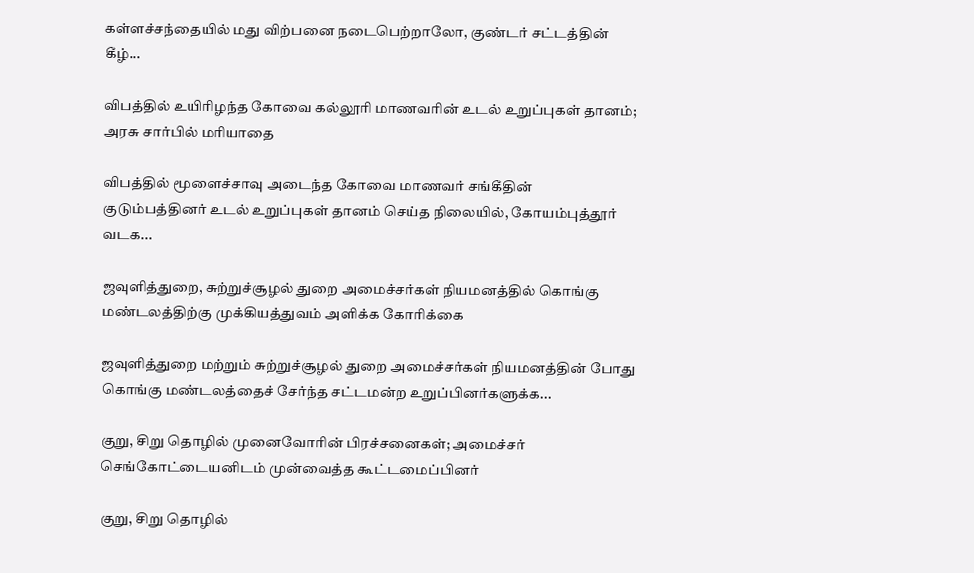கள்ளச்சந்தையில் மது விற்பனை நடைபெற்றாலோ, குண்டர் சட்டத்தின் கீழ்...

விபத்தில் உயிரிழந்த கோவை கல்லூரி மாணவரின் உடல் உறுப்புகள் தானம்; அரசு சார்பில் மரியாதை

விபத்தில் மூளைச்சாவு அடைந்த கோவை மாணவர் சங்கீதின் குடும்பத்தினர் உடல் உறுப்புகள் தானம் செய்த நிலையில், கோயம்புத்தூர் வடக...

ஜவுளித்துறை, சுற்றுச்சூழல் துறை அமைச்சர்கள் நியமனத்தில் கொங்கு மண்டலத்திற்கு முக்கியத்துவம் அளிக்க கோரிக்கை

ஜவுளித்துறை மற்றும் சுற்றுச்சூழல் துறை அமைச்சர்கள் நியமனத்தின் போது கொங்கு மண்டலத்தைச் சேர்ந்த சட்டமன்ற உறுப்பினர்களுக்க...

குறு, சிறு தொழில் முனைவோரின் பிரச்சனைகள்; அமைச்சர் செங்கோட்டையனிடம் முன்வைத்த கூட்டமைப்பினர்

குறு, சிறு தொழில்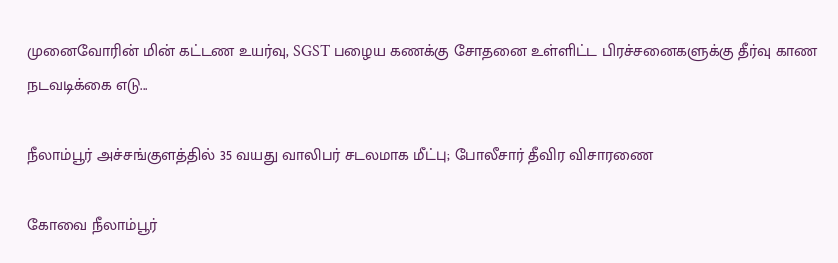முனைவோரின் மின் கட்டண உயர்வு, SGST பழைய கணக்கு சோதனை உள்ளிட்ட பிரச்சனைகளுக்கு தீர்வு காண நடவடிக்கை எடு...

நீலாம்பூர் அச்சங்குளத்தில் 35 வயது வாலிபர் சடலமாக மீட்பு; போலீசார் தீவிர விசாரணை

கோவை நீலாம்பூர்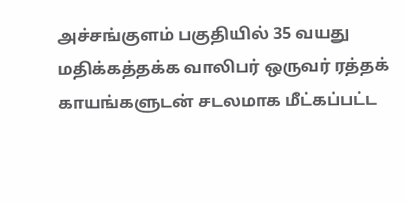அச்சங்குளம் பகுதியில் 35 வயது மதிக்கத்தக்க வாலிபர் ஒருவர் ரத்தக் காயங்களுடன் சடலமாக மீட்கப்பட்ட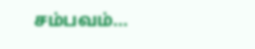சம்பவம்...